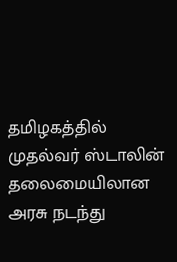தமிழகத்தில் முதல்வர் ஸ்டாலின் தலைமையிலான அரசு நடந்து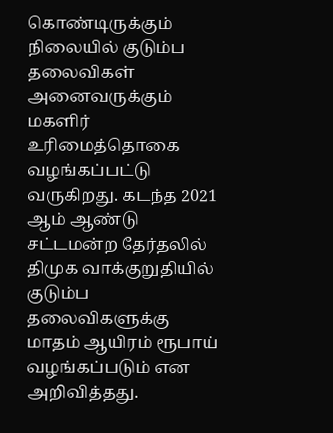கொண்டிருக்கும் நிலையில் குடும்ப தலைவிகள் அனைவருக்கும் மகளிர் உரிமைத்தொகை வழங்கப்பட்டு வருகிறது. கடந்த 2021 ஆம் ஆண்டு சட்டமன்ற தேர்தலில் திமுக வாக்குறுதியில் குடும்ப தலைவிகளுக்கு மாதம் ஆயிரம் ரூபாய் வழங்கப்படும் என அறிவித்தது.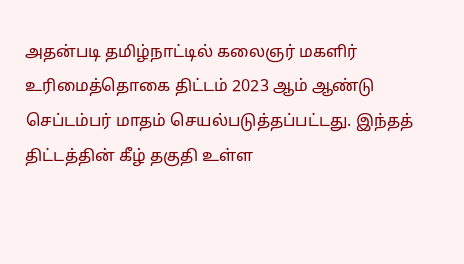அதன்படி தமிழ்நாட்டில் கலைஞர் மகளிர் உரிமைத்தொகை திட்டம் 2023 ஆம் ஆண்டு செப்டம்பர் மாதம் செயல்படுத்தப்பட்டது. இந்தத் திட்டத்தின் கீழ் தகுதி உள்ள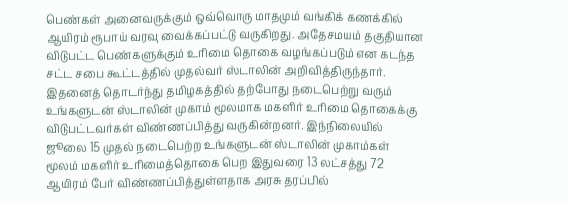பெண்கள் அனைவருக்கும் ஒவ்வொரு மாதமும் வங்கிக் கணக்கில் ஆயிரம் ரூபாய் வரவு வைக்கப்பட்டு வருகிறது. அதேசமயம் தகுதியான விடுபட்ட பெண்களுக்கும் உரிமை தொகை வழங்கப்படும் என கடந்த சட்ட சபை கூட்டத்தில் முதல்வர் ஸ்டாலின் அறிவித்திருந்தார்.
இதனைத் தொடர்ந்து தமிழகத்தில் தற்போது நடைபெற்று வரும் உங்களுடன் ஸ்டாலின் முகாம் மூலமாக மகளிர் உரிமை தொகைக்கு விடுபட்டவர்கள் விண்ணப்பித்து வருகின்றனர். இந்நிலையில் ஜூலை 15 முதல் நடைபெற்ற உங்களுடன் ஸ்டாலின் முகாம்கள் மூலம் மகளிர் உரிமைத்தொகை பெற இதுவரை 13 லட்சத்து 72 ஆயிரம் பேர் விண்ணப்பித்துள்ளதாக அரசு தரப்பில்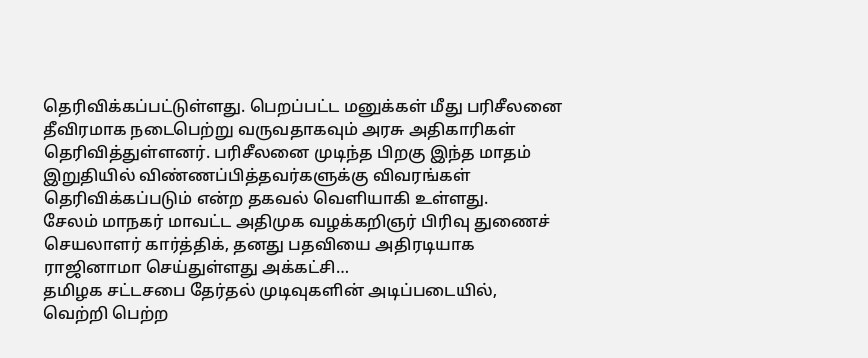தெரிவிக்கப்பட்டுள்ளது. பெறப்பட்ட மனுக்கள் மீது பரிசீலனை தீவிரமாக நடைபெற்று வருவதாகவும் அரசு அதிகாரிகள் தெரிவித்துள்ளனர். பரிசீலனை முடிந்த பிறகு இந்த மாதம் இறுதியில் விண்ணப்பித்தவர்களுக்கு விவரங்கள் தெரிவிக்கப்படும் என்ற தகவல் வெளியாகி உள்ளது.
சேலம் மாநகர் மாவட்ட அதிமுக வழக்கறிஞர் பிரிவு துணைச் செயலாளர் கார்த்திக், தனது பதவியை அதிரடியாக ராஜினாமா செய்துள்ளது அக்கட்சி…
தமிழக சட்டசபை தேர்தல் முடிவுகளின் அடிப்படையில், வெற்றி பெற்ற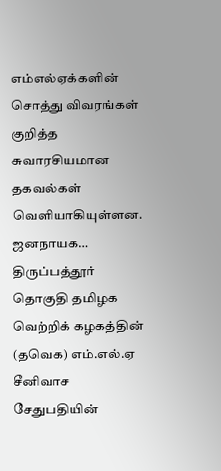எம்எல்ஏக்களின் சொத்து விவரங்கள் குறித்த சுவாரசியமான தகவல்கள் வெளியாகியுள்ளன. ஜனநாயக…
திருப்பத்தூர் தொகுதி தமிழக வெற்றிக் கழகத்தின் (தவெக) எம்.எல்.ஏ சீனிவாச சேதுபதியின்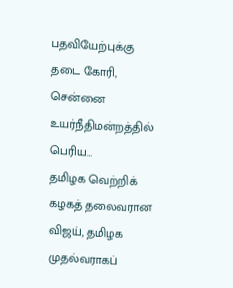பதவியேற்புக்கு தடை கோரி, சென்னை உயர்நீதிமன்றத்தில் பெரிய…
தமிழக வெற்றிக் கழகத் தலைவரான விஜய், தமிழக முதல்வராகப்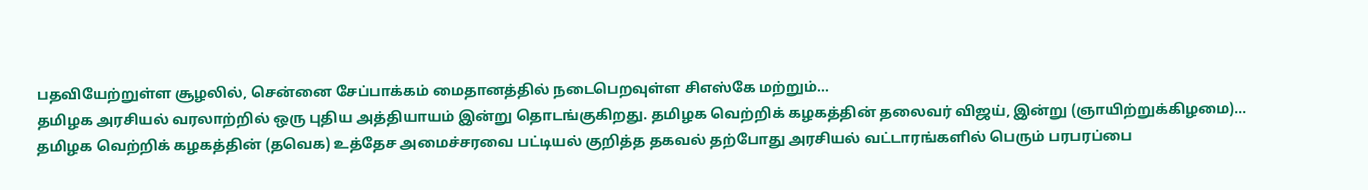பதவியேற்றுள்ள சூழலில், சென்னை சேப்பாக்கம் மைதானத்தில் நடைபெறவுள்ள சிஎஸ்கே மற்றும்…
தமிழக அரசியல் வரலாற்றில் ஒரு புதிய அத்தியாயம் இன்று தொடங்குகிறது. தமிழக வெற்றிக் கழகத்தின் தலைவர் விஜய், இன்று (ஞாயிற்றுக்கிழமை)…
தமிழக வெற்றிக் கழகத்தின் (தவெக) உத்தேச அமைச்சரவை பட்டியல் குறித்த தகவல் தற்போது அரசியல் வட்டாரங்களில் பெரும் பரபரப்பை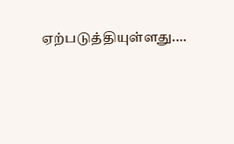ஏற்படுத்தியுள்ளது.…